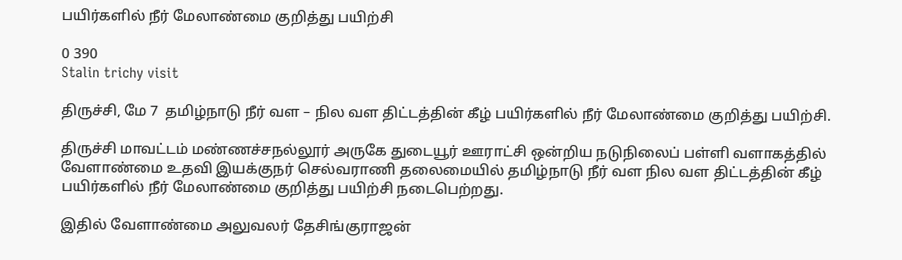பயிர்களில் நீர் மேலாண்மை குறித்து பயிற்சி

0 390
Stalin trichy visit

திருச்சி, மே 7  தமிழ்நாடு நீர் வள – நில வள திட்டத்தின் கீழ் பயிர்களில் நீர் மேலாண்மை குறித்து பயிற்சி.

திருச்சி மாவட்டம் மண்ணச்சநல்லூர் அருகே துடையூர் ஊராட்சி ஒன்றிய நடுநிலைப் பள்ளி வளாகத்தில் வேளாண்மை உதவி இயக்குநர் செல்வராணி தலைமையில் தமிழ்நாடு நீர் வள நில வள திட்டத்தின் கீழ் பயிர்களில் நீர் மேலாண்மை குறித்து பயிற்சி நடைபெற்றது.

இதில் வேளாண்மை அலுவலர் தேசிங்குராஜன்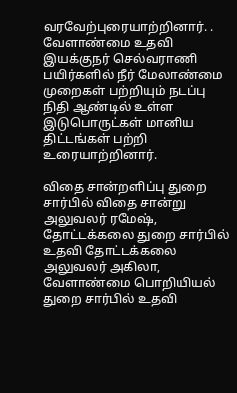வரவேற்புரையாற்றினார். . வேளாண்மை உதவி இயக்குநர் செல்வராணி பயிர்களில் நீர் மேலாண்மை முறைகள் பற்றியும் நடப்பு நிதி ஆண்டில் உள்ள இடுபொருட்கள் மானிய திட்டங்கள் பற்றி உரையாற்றினார்.

விதை சான்றளிப்பு துறை சார்பில் விதை சான்று அலுவலர் ரமேஷ், தோட்டக்கலை துறை சார்பில் உதவி தோட்டக்கலை அலுவலர் அகிலா, வேளாண்மை பொறியியல் துறை சார்பில் உதவி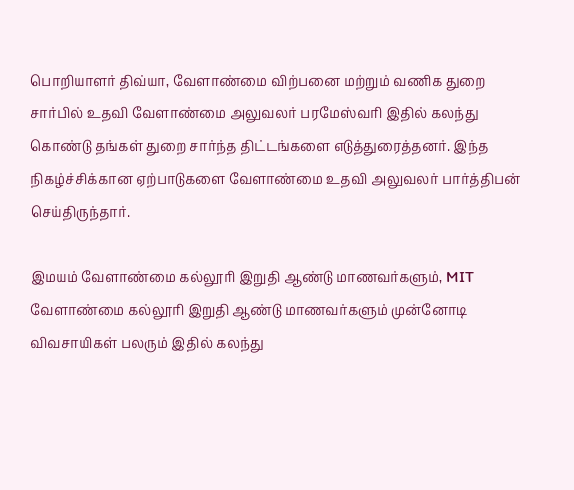பொறியாளர் திவ்யா, வேளாண்மை விற்பனை மற்றும் வணிக துறை சார்பில் உதவி வேளாண்மை அலுவலர் பரமேஸ்வரி இதில் கலந்து கொண்டு தங்கள் துறை சார்ந்த திட்டங்களை எடுத்துரைத்தனர். இந்த நிகழ்ச்சிக்கான ஏற்பாடுகளை வேளாண்மை உதவி அலுவலர் பார்த்திபன் செய்திருந்தார்.

இமயம் வேளாண்மை கல்லூரி இறுதி ஆண்டு மாணவர்களும், MIT வேளாண்மை கல்லூரி இறுதி ஆண்டு மாணவர்களும் முன்னோடி விவசாயிகள் பலரும் இதில் கலந்து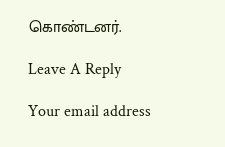கொண்டனர்.

Leave A Reply

Your email address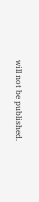will not be published.